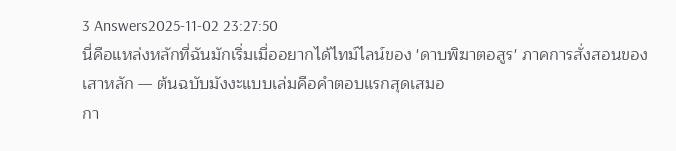3 Answers2025-11-02 23:27:50
นี่คือแหล่งหลักที่ฉันมักเริ่มเมื่ออยากได้ไทม์ไลน์ของ 'ดาบพิฆาตอสูร' ภาคการสั่งสอนของเสาหลัก — ต้นฉบับมังงะแบบเล่มคือคำตอบแรกสุดเสมอ
กา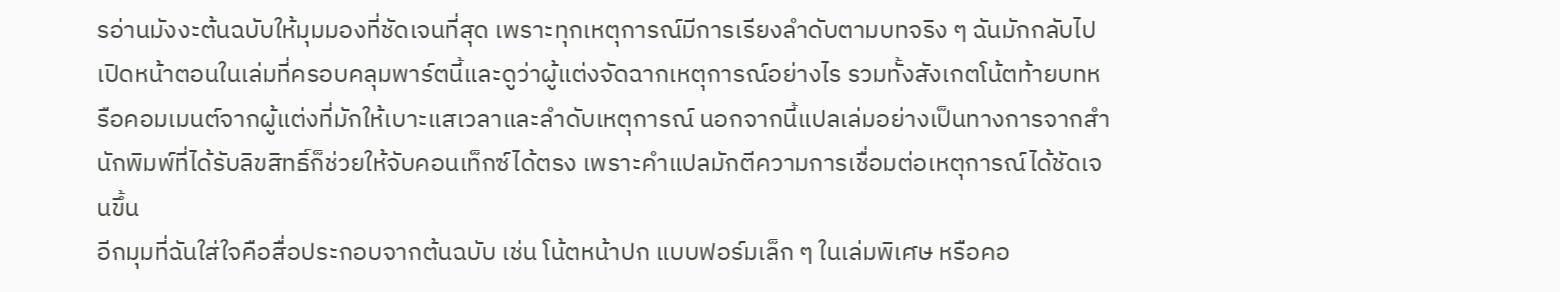รอ่านมังงะต้นฉบับให้มุมมองที่ชัดเจนที่สุด เพราะทุกเหตุการณ์มีการเรียงลำดับตามบทจริง ๆ ฉันมักกลับไปเปิดหน้าตอนในเล่มที่ครอบคลุมพาร์ตนี้และดูว่าผู้แต่งจัดฉากเหตุการณ์อย่างไร รวมทั้งสังเกตโน้ตท้ายบทหรือคอมเมนต์จากผู้แต่งที่มักให้เบาะแสเวลาและลำดับเหตุการณ์ นอกจากนี้แปลเล่มอย่างเป็นทางการจากสำนักพิมพ์ที่ได้รับลิขสิทธิ์ก็ช่วยให้จับคอนเท็กซ์ได้ตรง เพราะคำแปลมักตีความการเชื่อมต่อเหตุการณ์ได้ชัดเจนขึ้น
อีกมุมที่ฉันใส่ใจคือสื่อประกอบจากต้นฉบับ เช่น โน้ตหน้าปก แบบฟอร์มเล็ก ๆ ในเล่มพิเศษ หรือคอ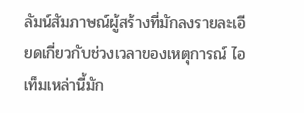ลัมน์สัมภาษณ์ผู้สร้างที่มักลงรายละเอียดเกี่ยวกับช่วงเวลาของเหตุการณ์ ไอเท็มเหล่านี้มัก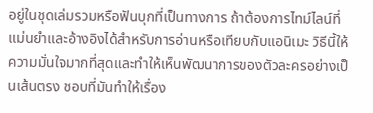อยู่ในชุดเล่มรวมหรือฟันบุกที่เป็นทางการ ถ้าต้องการไทม์ไลน์ที่แม่นยำและอ้างอิงได้สำหรับการอ่านหรือเทียบกับแอนิเมะ วิธีนี้ให้ความมั่นใจมากที่สุดและทำให้เห็นพัฒนาการของตัวละครอย่างเป็นเส้นตรง ชอบที่มันทำให้เรื่อง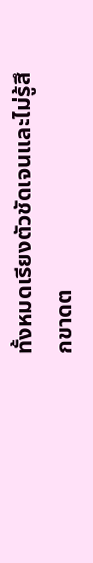ทั้งหมดเรียงตัวชัดเจนและไม่รู้สึกขาดต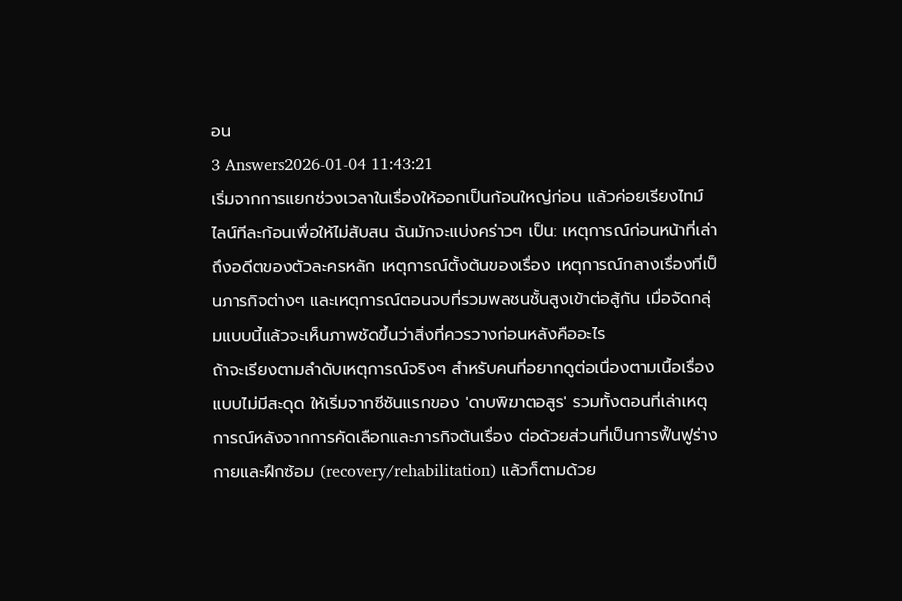อน
3 Answers2026-01-04 11:43:21
เริ่มจากการแยกช่วงเวลาในเรื่องให้ออกเป็นก้อนใหญ่ก่อน แล้วค่อยเรียงไทม์ไลน์ทีละก้อนเพื่อให้ไม่สับสน ฉันมักจะแบ่งคร่าวๆ เป็น: เหตุการณ์ก่อนหน้าที่เล่าถึงอดีตของตัวละครหลัก เหตุการณ์ตั้งต้นของเรื่อง เหตุการณ์กลางเรื่องที่เป็นภารกิจต่างๆ และเหตุการณ์ตอนจบที่รวมพลชนชั้นสูงเข้าต่อสู้กัน เมื่อจัดกลุ่มแบบนี้แล้วจะเห็นภาพชัดขึ้นว่าสิ่งที่ควรวางก่อนหลังคืออะไร
ถ้าจะเรียงตามลำดับเหตุการณ์จริงๆ สำหรับคนที่อยากดูต่อเนื่องตามเนื้อเรื่องแบบไม่มีสะดุด ให้เริ่มจากซีซันแรกของ 'ดาบพิฆาตอสูร' รวมทั้งตอนที่เล่าเหตุการณ์หลังจากการคัดเลือกและภารกิจต้นเรื่อง ต่อด้วยส่วนที่เป็นการฟื้นฟูร่างกายและฝึกซ้อม (recovery/rehabilitation) แล้วก็ตามด้วย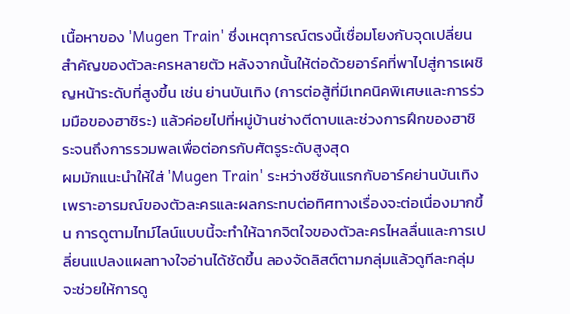เนื้อหาของ 'Mugen Train' ซึ่งเหตุการณ์ตรงนี้เชื่อมโยงกับจุดเปลี่ยนสำคัญของตัวละครหลายตัว หลังจากนั้นให้ต่อด้วยอาร์คที่พาไปสู่การเผชิญหน้าระดับที่สูงขึ้น เช่น ย่านบันเทิง (การต่อสู้ที่มีเทคนิคพิเศษและการร่วมมือของฮาชิระ) แล้วค่อยไปที่หมู่บ้านช่างตีดาบและช่วงการฝึกของฮาชิระจนถึงการรวมพลเพื่อต่อกรกับศัตรูระดับสูงสุด
ผมมักแนะนำให้ใส่ 'Mugen Train' ระหว่างซีซันแรกกับอาร์คย่านบันเทิง เพราะอารมณ์ของตัวละครและผลกระทบต่อทิศทางเรื่องจะต่อเนื่องมากขึ้น การดูตามไทม์ไลน์แบบนี้จะทำให้ฉากจิตใจของตัวละครไหลลื่นและการเปลี่ยนแปลงแผลทางใจอ่านได้ชัดขึ้น ลองจัดลิสต์ตามกลุ่มแล้วดูทีละกลุ่ม จะช่วยให้การดู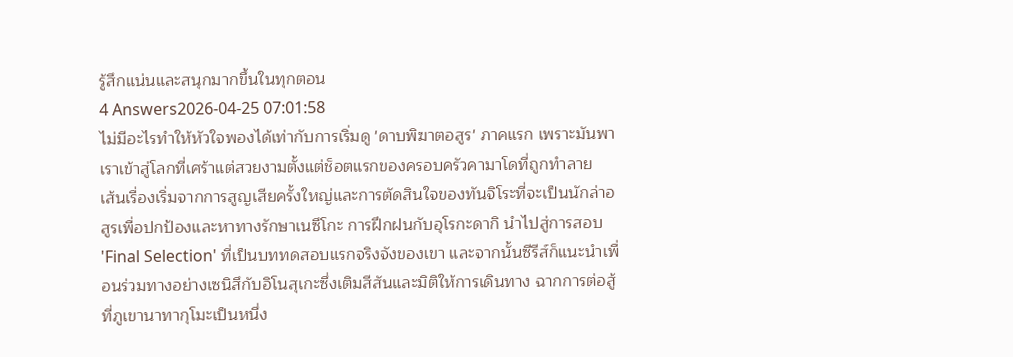รู้สึกแน่นและสนุกมากขึ้นในทุกตอน
4 Answers2026-04-25 07:01:58
ไม่มีอะไรทำให้หัวใจพองได้เท่ากับการเริ่มดู 'ดาบพิฆาตอสูร' ภาคแรก เพราะมันพาเราเข้าสู่โลกที่เศร้าแต่สวยงามตั้งแต่ช็อตแรกของครอบครัวคามาโดที่ถูกทำลาย
เส้นเรื่องเริ่มจากการสูญเสียครั้งใหญ่และการตัดสินใจของทันจิโระที่จะเป็นนักล่าอสูรเพื่อปกป้องและหาทางรักษาเนซึโกะ การฝึกฝนกับอุโรกะดากิ นำไปสู่การสอบ 'Final Selection' ที่เป็นบททดสอบแรกจริงจังของเขา และจากนั้นซีรีส์ก็แนะนำเพื่อนร่วมทางอย่างเซนิสึกับอิโนสุเกะซึ่งเติมสีสันและมิติให้การเดินทาง ฉากการต่อสู้ที่ภูเขานาทากุโมะเป็นหนึ่ง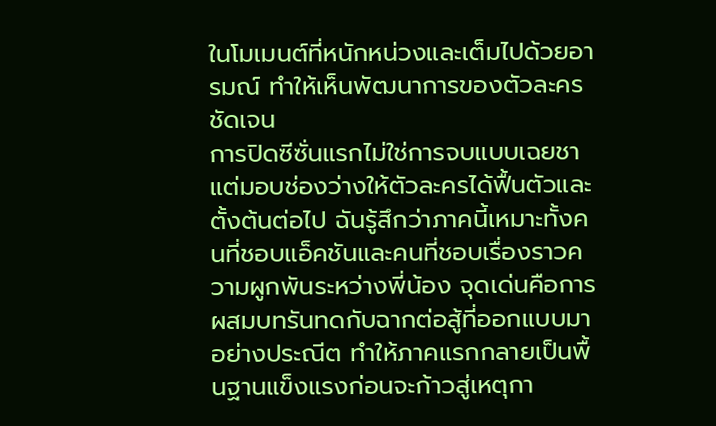ในโมเมนต์ที่หนักหน่วงและเต็มไปด้วยอารมณ์ ทำให้เห็นพัฒนาการของตัวละครชัดเจน
การปิดซีซั่นแรกไม่ใช่การจบแบบเฉยชา แต่มอบช่องว่างให้ตัวละครได้ฟื้นตัวและตั้งต้นต่อไป ฉันรู้สึกว่าภาคนี้เหมาะทั้งคนที่ชอบแอ็คชันและคนที่ชอบเรื่องราวความผูกพันระหว่างพี่น้อง จุดเด่นคือการผสมบทรันทดกับฉากต่อสู้ที่ออกแบบมาอย่างประณีต ทำให้ภาคแรกกลายเป็นพื้นฐานแข็งแรงก่อนจะก้าวสู่เหตุกา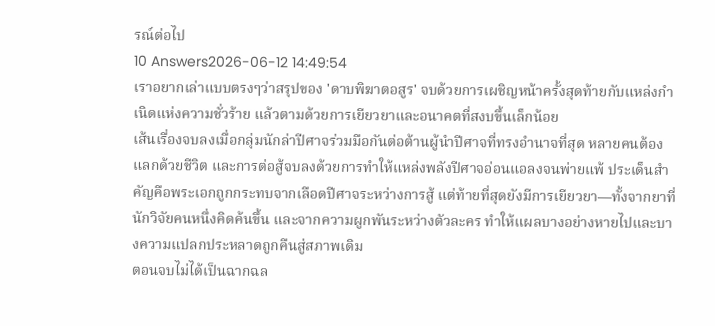รณ์ต่อไป
10 Answers2026-06-12 14:49:54
เราอยากเล่าแบบตรงๆว่าสรุปของ 'ดาบพิฆาตอสูร' จบด้วยการเผชิญหน้าครั้งสุดท้ายกับแหล่งกำเนิดแห่งความชั่วร้าย แล้วตามด้วยการเยียวยาและอนาคตที่สงบขึ้นเล็กน้อย
เส้นเรื่องจบลงเมื่อกลุ่มนักล่าปีศาจร่วมมือกันต่อต้านผู้นำปีศาจที่ทรงอำนาจที่สุด หลายคนต้องแลกด้วยชีวิต และการต่อสู้จบลงด้วยการทำให้แหล่งพลังปีศาจอ่อนแอลงจนพ่ายแพ้ ประเด็นสำคัญคือพระเอกถูกกระทบจากเลือดปีศาจระหว่างการสู้ แต่ท้ายที่สุดยังมีการเยียวยา—ทั้งจากยาที่นักวิจัยคนหนึ่งคิดค้นขึ้น และจากความผูกพันระหว่างตัวละคร ทำให้แผลบางอย่างหายไปและบางความแปลกประหลาดถูกคืนสู่สภาพเดิม
ตอนจบไม่ได้เป็นฉากฉล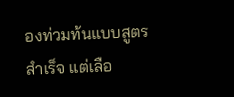องท่วมท้นแบบสูตรสำเร็จ แต่เลือ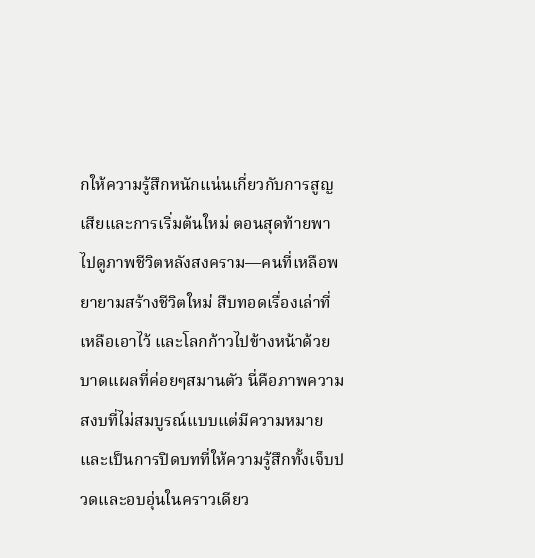กให้ความรู้สึกหนักแน่นเกี่ยวกับการสูญเสียและการเริ่มต้นใหม่ ตอนสุดท้ายพาไปดูภาพชีวิตหลังสงคราม—คนที่เหลือพยายามสร้างชีวิตใหม่ สืบทอดเรื่องเล่าที่เหลือเอาไว้ และโลกก้าวไปข้างหน้าด้วยบาดแผลที่ค่อยๆสมานตัว นี่คือภาพความสงบที่ไม่สมบูรณ์แบบแต่มีความหมาย และเป็นการปิดบทที่ให้ความรู้สึกทั้งเจ็บปวดและอบอุ่นในคราวเดียว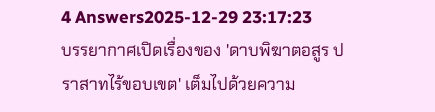4 Answers2025-12-29 23:17:23
บรรยากาศเปิดเรื่องของ 'ดาบพิฆาตอสูร ปราสาทไร้ขอบเขต' เต็มไปด้วยความ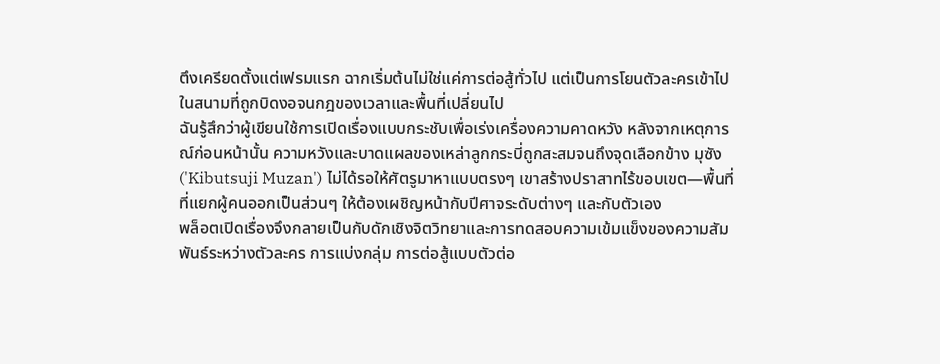ตึงเครียดตั้งแต่เฟรมแรก ฉากเริ่มต้นไม่ใช่แค่การต่อสู้ทั่วไป แต่เป็นการโยนตัวละครเข้าไปในสนามที่ถูกบิดงอจนกฎของเวลาและพื้นที่เปลี่ยนไป
ฉันรู้สึกว่าผู้เขียนใช้การเปิดเรื่องแบบกระชับเพื่อเร่งเครื่องความคาดหวัง หลังจากเหตุการณ์ก่อนหน้านั้น ความหวังและบาดแผลของเหล่าลูกกระบี่ถูกสะสมจนถึงจุดเลือกข้าง มุซัง ('Kibutsuji Muzan') ไม่ได้รอให้ศัตรูมาหาแบบตรงๆ เขาสร้างปราสาทไร้ขอบเขต—พื้นที่ที่แยกผู้คนออกเป็นส่วนๆ ให้ต้องเผชิญหน้ากับปีศาจระดับต่างๆ และกับตัวเอง
พล็อตเปิดเรื่องจึงกลายเป็นกับดักเชิงจิตวิทยาและการทดสอบความเข้มแข็งของความสัมพันธ์ระหว่างตัวละคร การแบ่งกลุ่ม การต่อสู้แบบตัวต่อ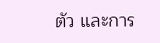ตัว และการ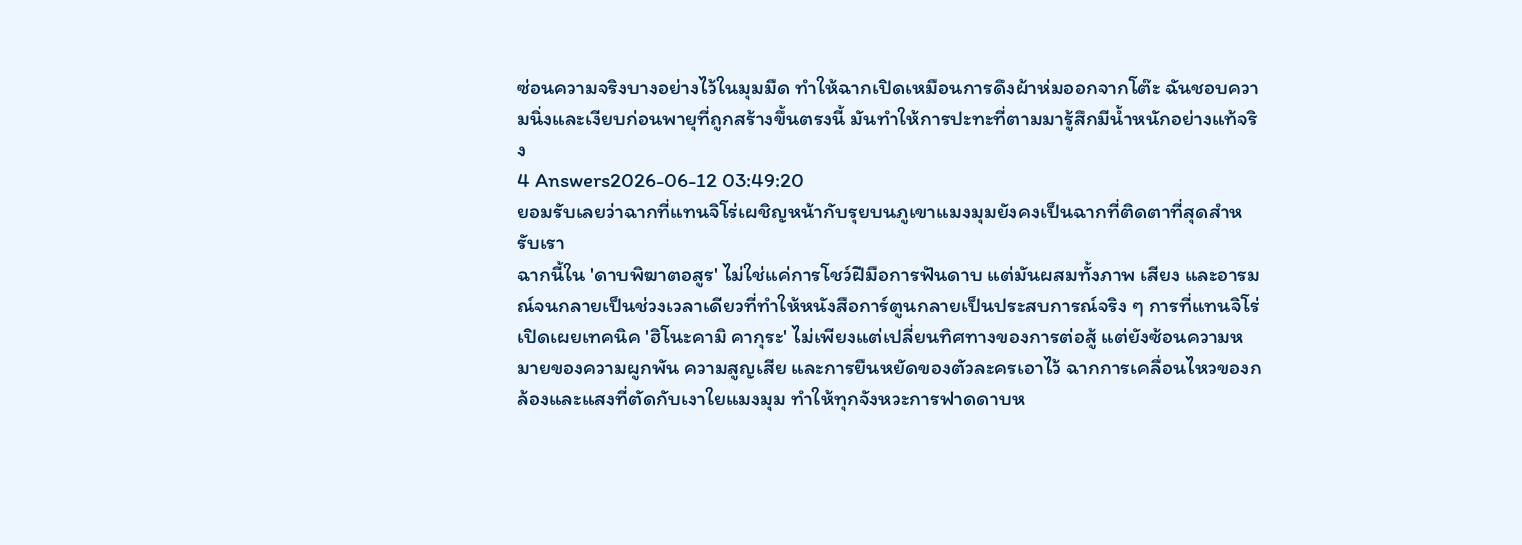ซ่อนความจริงบางอย่างไว้ในมุมมืด ทำให้ฉากเปิดเหมือนการดึงผ้าห่มออกจากโต๊ะ ฉันชอบความนิ่งและเงียบก่อนพายุที่ถูกสร้างขึ้นตรงนี้ มันทำให้การปะทะที่ตามมารู้สึกมีน้ำหนักอย่างแท้จริง
4 Answers2026-06-12 03:49:20
ยอมรับเลยว่าฉากที่แทนจิโร่เผชิญหน้ากับรุยบนภูเขาแมงมุมยังคงเป็นฉากที่ติดตาที่สุดสำหรับเรา
ฉากนี้ใน 'ดาบพิฆาตอสูร' ไม่ใช่แค่การโชว์ฝีมือการฟันดาบ แต่มันผสมทั้งภาพ เสียง และอารมณ์จนกลายเป็นช่วงเวลาเดียวที่ทำให้หนังสือการ์ตูนกลายเป็นประสบการณ์จริง ๆ การที่แทนจิโร่เปิดเผยเทคนิค 'ฮิโนะคามิ คากุระ' ไม่เพียงแต่เปลี่ยนทิศทางของการต่อสู้ แต่ยังซ้อนความหมายของความผูกพัน ความสูญเสีย และการยืนหยัดของตัวละครเอาไว้ ฉากการเคลื่อนไหวของกล้องและแสงที่ตัดกับเงาใยแมงมุม ทำให้ทุกจังหวะการฟาดดาบห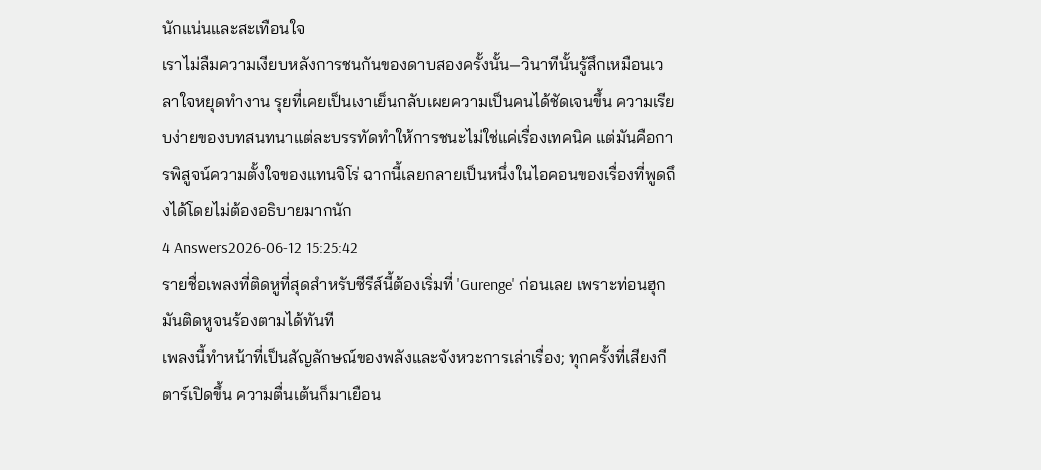นักแน่นและสะเทือนใจ
เราไม่ลืมความเงียบหลังการชนกันของดาบสองครั้งนั้น—วินาทีนั้นรู้สึกเหมือนเวลาใจหยุดทำงาน รุยที่เคยเป็นเงาเย็นกลับเผยความเป็นคนได้ชัดเจนขึ้น ความเรียบง่ายของบทสนทนาแต่ละบรรทัดทำให้การชนะไม่ใช่แค่เรื่องเทคนิค แต่มันคือการพิสูจน์ความตั้งใจของแทนจิโร่ ฉากนี้เลยกลายเป็นหนึ่งในไอคอนของเรื่องที่พูดถึงได้โดยไม่ต้องอธิบายมากนัก
4 Answers2026-06-12 15:25:42
รายชื่อเพลงที่ติดหูที่สุดสำหรับซีรีส์นี้ต้องเริ่มที่ 'Gurenge' ก่อนเลย เพราะท่อนฮุกมันติดหูจนร้องตามได้ทันที
เพลงนี้ทำหน้าที่เป็นสัญลักษณ์ของพลังและจังหวะการเล่าเรื่อง; ทุกครั้งที่เสียงกีตาร์เปิดขึ้น ความตื่นเต้นก็มาเยือน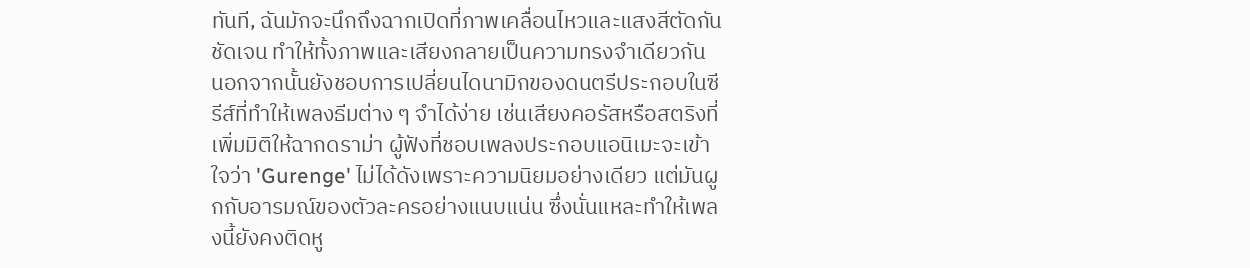ทันที, ฉันมักจะนึกถึงฉากเปิดที่ภาพเคลื่อนไหวและแสงสีตัดกันชัดเจน ทำให้ทั้งภาพและเสียงกลายเป็นความทรงจำเดียวกัน
นอกจากนั้นยังชอบการเปลี่ยนไดนามิกของดนตรีประกอบในซีรีส์ที่ทำให้เพลงธีมต่าง ๆ จำได้ง่าย เช่นเสียงคอรัสหรือสตริงที่เพิ่มมิติให้ฉากดราม่า ผู้ฟังที่ชอบเพลงประกอบแอนิเมะจะเข้าใจว่า 'Gurenge' ไม่ได้ดังเพราะความนิยมอย่างเดียว แต่มันผูกกับอารมณ์ของตัวละครอย่างแนบแน่น ซึ่งนั่นแหละทำให้เพลงนี้ยังคงติดหู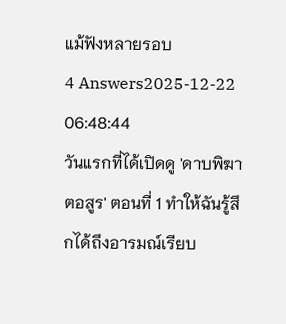แม้ฟังหลายรอบ
4 Answers2025-12-22 06:48:44
วันแรกที่ได้เปิดดู 'ดาบพิฆาตอสูร' ตอนที่ 1 ทำให้ฉันรู้สึกได้ถึงอารมณ์เรียบ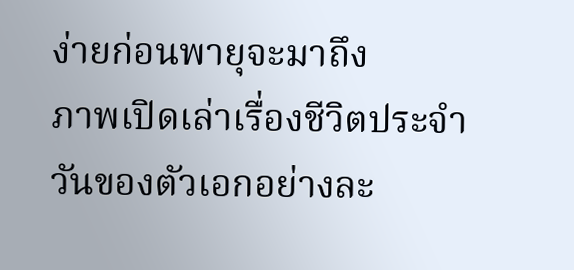ง่ายก่อนพายุจะมาถึง
ภาพเปิดเล่าเรื่องชีวิตประจำวันของตัวเอกอย่างละ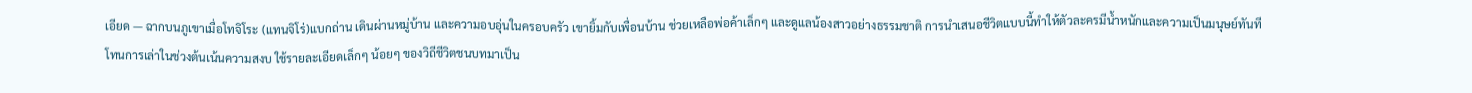เอียด — ฉากบนภูเขาเมื่อโทจิโระ (แทนจิโร่)แบกถ่าน เดินผ่านหมู่บ้าน และความอบอุ่นในครอบครัว เขายิ้มกับเพื่อนบ้าน ช่วยเหลือพ่อค้าเล็กๆ และดูแลน้องสาวอย่างธรรมชาติ การนำเสนอชีวิตแบบนี้ทำให้ตัวละครมีน้ำหนักและความเป็นมนุษย์ทันที
โทนการเล่าในช่วงต้นเน้นความสงบ ใช้รายละเอียดเล็กๆ น้อยๆ ของวิถีชีวิตชนบทมาเป็น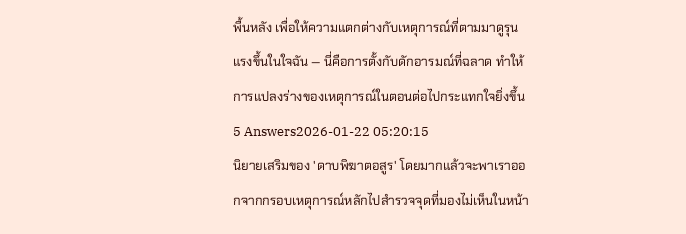พื้นหลัง เพื่อให้ความแตกต่างกับเหตุการณ์ที่ตามมาดูรุนแรงขึ้นในใจฉัน — นี่คือการตั้งกับดักอารมณ์ที่ฉลาด ทำให้การแปลงร่างของเหตุการณ์ในตอนต่อไปกระแทกใจยิ่งขึ้น
5 Answers2026-01-22 05:20:15
นิยายเสริมของ 'ดาบพิฆาตอสูร' โดยมากแล้วจะพาเราออกจากกรอบเหตุการณ์หลักไปสำรวจจุดที่มองไม่เห็นในหน้า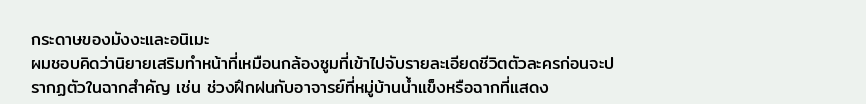กระดาษของมังงะและอนิเมะ
ผมชอบคิดว่านิยายเสริมทำหน้าที่เหมือนกล้องซูมที่เข้าไปจับรายละเอียดชีวิตตัวละครก่อนจะปรากฏตัวในฉากสำคัญ เช่น ช่วงฝึกฝนกับอาจารย์ที่หมู่บ้านน้ำแข็งหรือฉากที่แสดง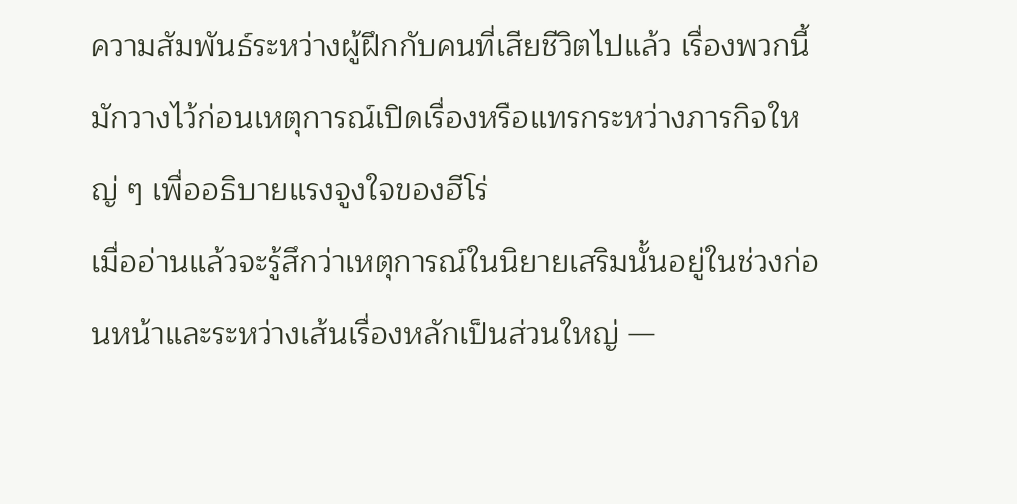ความสัมพันธ์ระหว่างผู้ฝึกกับคนที่เสียชีวิตไปแล้ว เรื่องพวกนี้มักวางไว้ก่อนเหตุการณ์เปิดเรื่องหรือแทรกระหว่างภารกิจใหญ่ ๆ เพื่ออธิบายแรงจูงใจของฮีโร่
เมื่ออ่านแล้วจะรู้สึกว่าเหตุการณ์ในนิยายเสริมนั้นอยู่ในช่วงก่อนหน้าและระหว่างเส้นเรื่องหลักเป็นส่วนใหญ่ —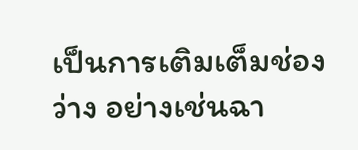เป็นการเติมเต็มช่องว่าง อย่างเช่นฉา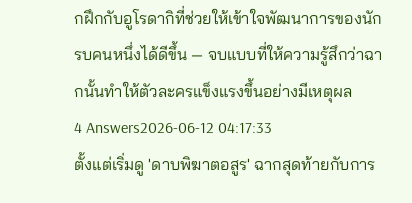กฝึกกับอูโรดากิที่ช่วยให้เข้าใจพัฒนาการของนักรบคนหนึ่งได้ดีขึ้น — จบแบบที่ให้ความรู้สึกว่าฉากนั้นทำให้ตัวละครแข็งแรงขึ้นอย่างมีเหตุผล
4 Answers2026-06-12 04:17:33
ตั้งแต่เริ่มดู 'ดาบพิฆาตอสูร' ฉากสุดท้ายกับการ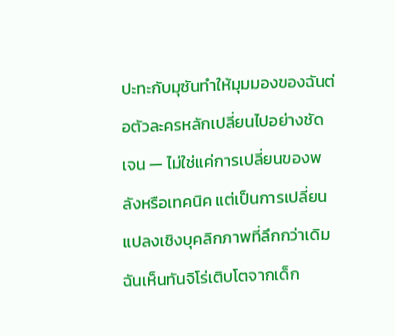ปะทะกับมุซันทำให้มุมมองของฉันต่อตัวละครหลักเปลี่ยนไปอย่างชัดเจน — ไม่ใช่แค่การเปลี่ยนของพลังหรือเทคนิค แต่เป็นการเปลี่ยนแปลงเชิงบุคลิกภาพที่ลึกกว่าเดิม
ฉันเห็นทันจิโร่เติบโตจากเด็ก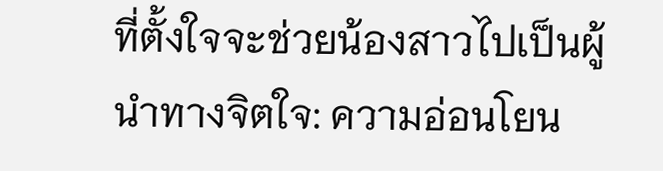ที่ตั้งใจจะช่วยน้องสาวไปเป็นผู้นำทางจิตใจ: ความอ่อนโยน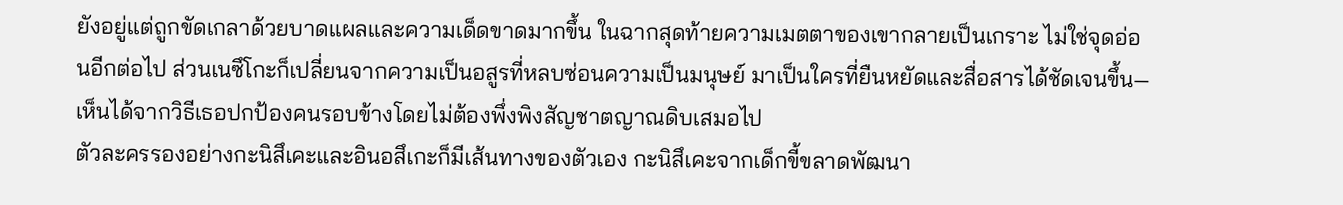ยังอยู่แต่ถูกขัดเกลาด้วยบาดแผลและความเด็ดขาดมากขึ้น ในฉากสุดท้ายความเมตตาของเขากลายเป็นเกราะ ไม่ใช่จุดอ่อนอีกต่อไป ส่วนเนซึโกะก็เปลี่ยนจากความเป็นอสูรที่หลบซ่อนความเป็นมนุษย์ มาเป็นใครที่ยืนหยัดและสื่อสารได้ชัดเจนขึ้น—เห็นได้จากวิธีเธอปกป้องคนรอบข้างโดยไม่ต้องพึ่งพิงสัญชาตญาณดิบเสมอไป
ตัวละครรองอย่างกะนิสึเคะและอินอสึเกะก็มีเส้นทางของตัวเอง กะนิสึเคะจากเด็กขี้ขลาดพัฒนา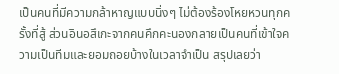เป็นคนที่มีความกล้าหาญแบบนิ่งๆ ไม่ต้องร้องโหยหวนทุกครั้งที่สู้ ส่วนอินอสึเกะจากคนคึกคะนองกลายเป็นคนที่เข้าใจความเป็นทีมและยอมถอยบ้างในเวลาจำเป็น สรุปเลยว่า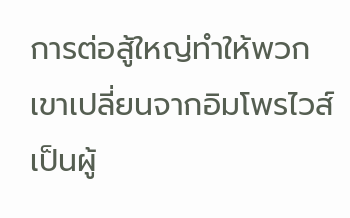การต่อสู้ใหญ่ทำให้พวกเขาเปลี่ยนจากอิมโพรไวส์เป็นผู้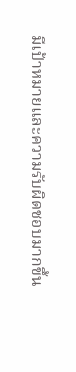มีเป้าหมายและความรับผิดชอบมากขึ้น